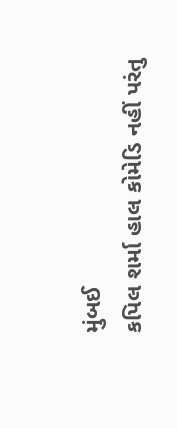મુંબઈ
કપિલ શર્મા હાલ કોમેડિ નહીં પરંતુ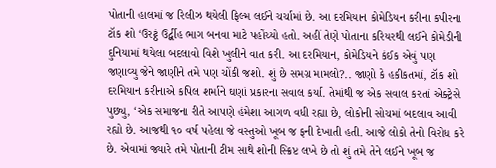પોતાની હાલમાં જ રિલીઝ થયેલી ફિલ્મ લઈને ચર્ચામાં છે. આ દરમિયાન કોમેડિયન કરીના કપીરના ટૉક શો ‘ઉરટ્ઠં ઉર્દ્બીહ ભાગ બનવા માટે પહોંચ્યો હતો. અહીં તેણે પોતાના કરિયરથી લઈને કોમેડીની દુનિયામાં થયેલા બદલાવો વિશે ખુલીને વાત કરી. આ દરમિયાન, કોમેડિયને કંઈક એવું પણ જણાવ્યુ જેને જાણીને તમે પણ ચોંકી જશો. શું છે સમગ્ર મામલો?.. જાણો કે હકીકતમાં, ટૉક શો દરમિયાન કરીનાએ કપિલ શર્માને ઘણાં પ્રકારના સવાલ કર્યા. તેમાંથી જ એક સવાલ કરતાં એક્ટ્રેસે પુછ્યુ, ‘એક સમાજના રીતે આપણે હંમેશા આગળ વધી રહ્યા છે, લોકોની સોચમાં બદલાવ આવી રહ્યો છે. આજથી ૧૦ વર્ષ પહેલા જે વસ્તુઓ ખૂબ જ ફની દેખાતી હતી. આજે લોકો તેનો વિરોધ કરે છે. એવામાં જ્યારે તમે પોતાની ટીમ સાથે શોની સ્ક્રિપ્ટ લખે છે તો શું તમે તેને લઈને ખૂબ જ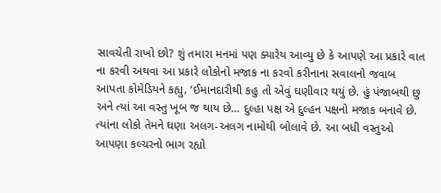સાવચેતી રાખો છો? શું તમારા મનમાં પણ ક્યારેય આવ્યુ છે કે આપણે આ પ્રકારે વાત ના કરવી અથવા આ પ્રકારે લોકોનો મજાક ના કરવો કરીનાના સવાલનો જવાબ આપતા કોમેડિયને કહ્યુ, ‘ઈમાનદારીથી કહુ તો એવું ઘણીવાર થયું છે. હું પંજાબથી છુ અને ત્યાં આ વસ્તુ ખૂબ જ થાય છે… દુલ્હા પક્ષ એ દુલ્હન પક્ષનો મજાક બનાવે છે. ત્યાંના લોકો તેમને ઘણા અલગ-અલગ નામોથી બોલાવે છે. આ બધી વસ્તુઓ આપણા કલ્ચરનો ભાગ રહ્યો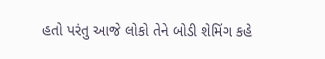હતો પરંતુ આજે લોકો તેને બોડી શેમિંગ કહે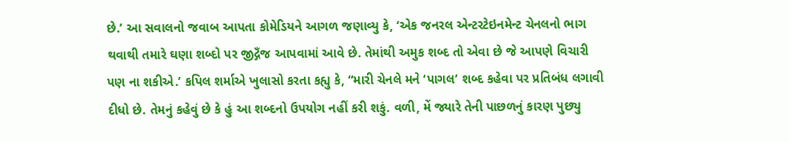છે.’ આ સવાલનો જવાબ આપતા કોમેડિયને આગળ જણાવ્યુ કે, ‘એક જનરલ એન્ટરટેઇનમેન્ટ ચેનલનો ભાગ થવાથી તમારે ઘણા શબ્દો પર જીદ્ગઁજ આપવામાં આવે છે. તેમાંથી અમુક શબ્દ તો એવા છે જે આપણે વિચારી પણ ના શકીએ.’ કપિલ શર્માએ ખુલાસો કરતા કહ્યુ કે, “મારી ચેનલે મને ‘પાગલ’ શબ્દ કહેવા પર પ્રતિબંધ લગાવી દીધો છે. તેમનું કહેવું છે કે હું આ શબ્દનો ઉપયોગ નહીં કરી શકું. વળી, મેં જ્યારે તેની પાછળનું કારણ પુછ્યુ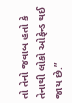તો તેનો જવાબ હતો કે તેનાથી લોકો ઓફેન્ડ થઈ જાય છે.”